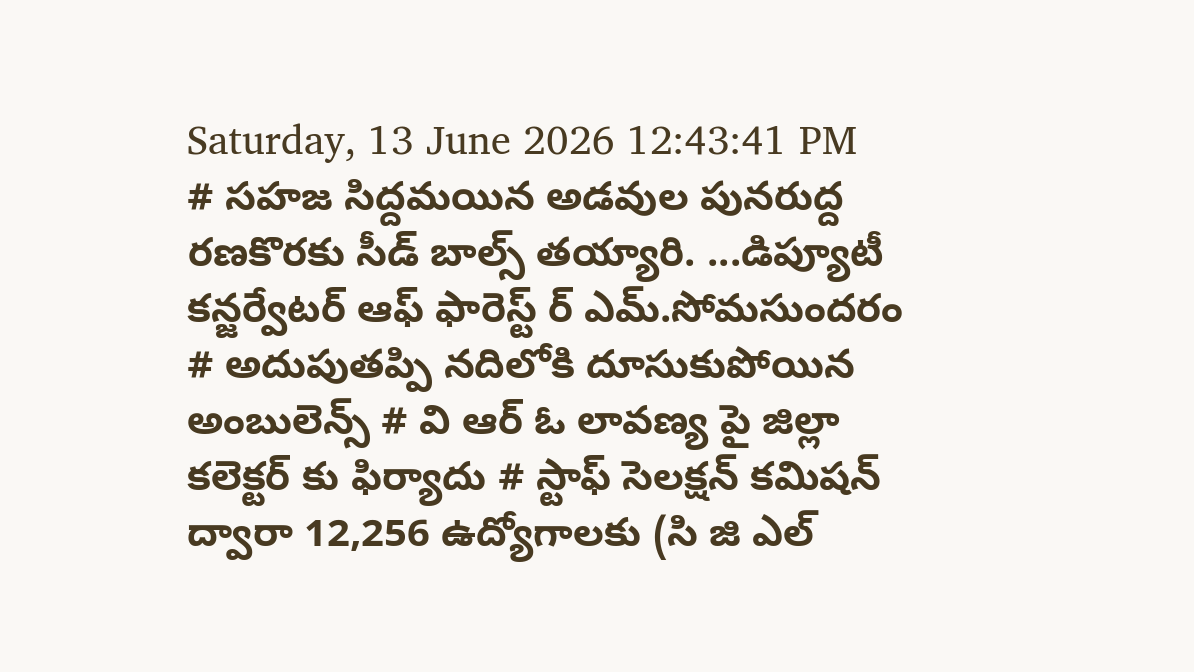Saturday, 13 June 2026 12:43:41 PM
# సహజ సిద్దమయిన అడవుల పునరుద్ద రణకొరకు సీడ్ బాల్స్ తయ్యారి. ...డిప్యూటీ కన్జర్వేటర్ ఆఫ్ ఫారెస్ట్ ర్ ఎమ్.సోమసుందరం # అదుపుతప్పి నదిలోకి దూసుకుపోయిన అంబులెన్స్ # వి ఆర్ ఓ లావణ్య పై జిల్లా కలెక్టర్ కు ఫిర్యాదు # స్టాఫ్ సెలక్షన్ కమిషన్ ద్వారా 12,256 ఉద్యోగాలకు (సి జి ఎల్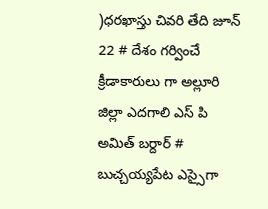)ధరఖాస్తు చివరి తేది జూన్ 22 # దేశం గర్వించే క్రీడాకారులు గా అల్లూరి జిల్లా ఎదగాలి ఎస్ పి అమిత్ బర్దార్ # బుచ్చయ్యపేట ఎస్సైగా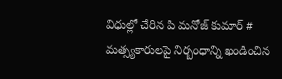విధుల్లో చేరిన పి మనోజ్ కుమార్ # మత్స్యకారులపై నిర్బంధాన్ని ఖండించిన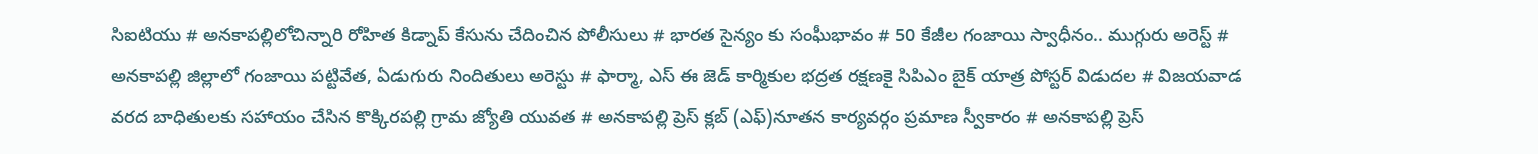సిఐటియు # అనకాపల్లిలోచిన్నారి రోహిత కిడ్నాప్ కేసును చేదించిన పోలీసులు # భారత సైన్యం కు సంఘీభావం # 50 కేజీల గంజాయి స్వాధీనం.. ముగ్గురు అరెస్ట్ # అనకాపల్లి జిల్లాలో గంజాయి పట్టివేత, ఏడుగురు నిందితులు అరెస్టు # ఫార్మా, ఎస్ ఈ జెడ్ కార్మికుల భద్రత రక్షణకై సిపిఎం బైక్ యాత్ర పోస్టర్ విడుదల # విజయవాడ వరద బాధితులకు సహాయం చేసిన కొక్కిరపల్లి గ్రామ జ్యోతి యువత # అనకాపల్లి ప్రెస్ క్లబ్ (ఎఫ్)నూతన కార్యవర్గం ప్రమాణ స్వీకారం # అనకాపల్లి ప్రెస్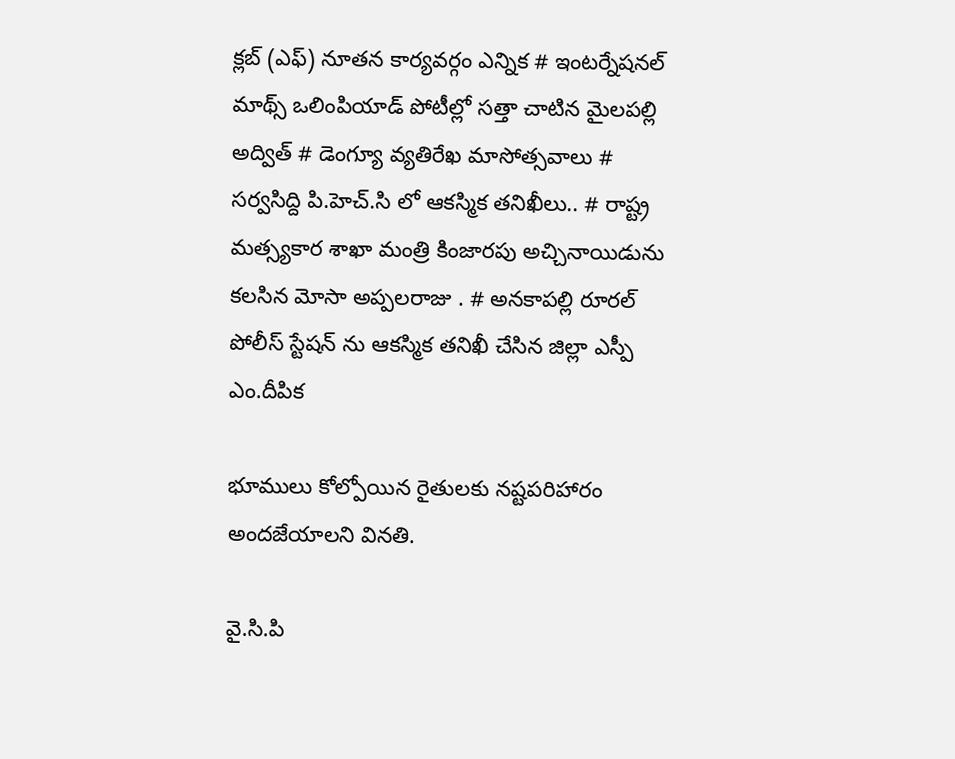క్లబ్ (ఎఫ్) నూతన కార్యవర్గం ఎన్నిక # ఇంటర్నేషనల్ మాథ్స్ ఒలింపియాడ్ పోటీల్లో సత్తా చాటిన మైలపల్లి అద్విత్ # డెంగ్యూ వ్యతిరేఖ మాసోత్సవాలు # సర్వసిద్ది పి.హెచ్.సి లో ఆకస్మిక తనిఖీలు.. # రాష్ట్ర మత్స్యకార శాఖా మంత్రి కింజారపు అచ్చినాయిడును కలసిన మోసా అప్పలరాజు . # అనకాపల్లి రూరల్ పోలీస్ స్టేషన్ ను ఆకస్మిక తనిఖీ చేసిన జిల్లా ఎస్పీ ఎం.దీపిక

భూములు కోల్పోయిన రైతులకు నష్టపరిహారం అందజేయాలని వినతి.

వై.సి.పి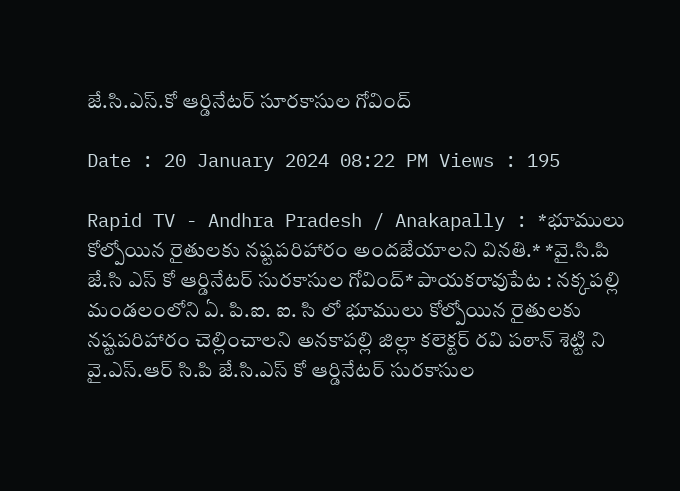జే.సి.ఎస్.కో ఆర్డినేటర్ సూరకాసుల గోవింద్

Date : 20 January 2024 08:22 PM Views : 195

Rapid TV - Andhra Pradesh / Anakapally : *భూములు కోల్పోయిన రైతులకు నష్టపరిహారం అందజేయాలని వినతి.* *వై.సి.పి జే.సి ఎస్ కో ఆర్డినేటర్ సురకాసుల గోవింద్* పాయకరావుపేట : నక్కపల్లి మండలంలోని ఏ. పి.ఐ. ఐ. సి లో భూములు కోల్పోయిన రైతులకు నష్టపరిహారం చెల్లించాలని అనకాపల్లి జిల్లా కలెక్టర్ రవి పఠాన్ శెట్టి ని వై.ఎస్.ఆర్ సి.పి జే.సి.ఎస్ కో ఆర్డినేటర్ సురకాసుల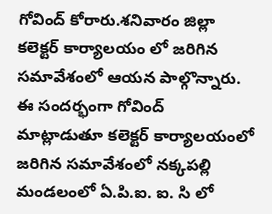గోవింద్ కోరారు.శనివారం జిల్లా కలెక్టర్ కార్యాలయం లో జరిగిన సమావేశంలో ఆయన పాల్గొన్నారు. ఈ సందర్భంగా గోవింద్ మాట్లాడుతూ కలెక్టర్ కార్యాలయంలో జరిగిన సమావేశంలో నక్కపల్లి మండలంలో ఏ.పి.ఐ. ఐ. సి లో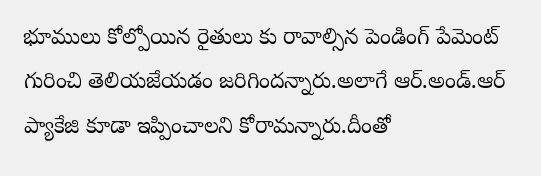భూములు కోల్పోయిన రైతులు కు రావాల్సిన పెండింగ్ పేమెంట్ గురించి తెలియజేయడం జరిగిందన్నారు.అలాగే ఆర్.అండ్.ఆర్ ప్యాకేజి కూడా ఇప్పించాలని కోరామన్నారు.దీంతో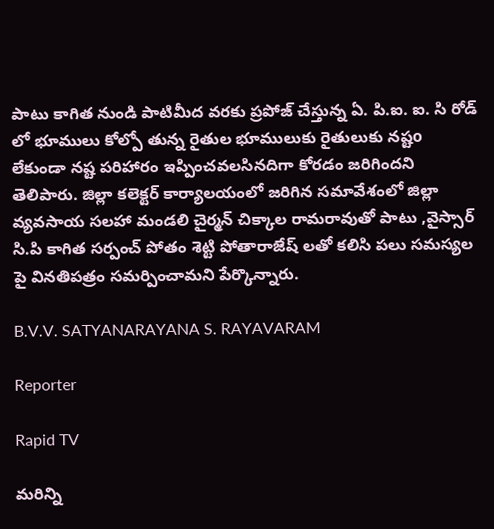పాటు కాగిత నుండి పాటిమీద వరకు ప్రపోజ్ చేస్తున్న ఏ. పి.ఐ. ఐ. సి రోడ్ లో భూములు కోల్పో తున్న రైతుల భూములుకు రైతులుకు నష్టo లేకుండా నష్ట పరిహారం ఇప్పించవలసినదిగా కోరడం జరిగిందని తెలిపారు. జిల్లా కలెక్టర్ కార్యాలయంలో జరిగిన సమావేశంలో జిల్లా వ్యవసాయ సలహా మండలి చైర్మన్ చిక్కాల రామరావుతో పాటు ,వైస్సార్ సి.పి కాగిత సర్పంచ్ పోతం శెట్టి పోతారాజేష్ లతో కలిసి పలు సమస్యల పై వినతిపత్రం సమర్పించామని పేర్కొన్నారు.

B.V.V. SATYANARAYANA S. RAYAVARAM

Reporter

Rapid TV

మరిన్ని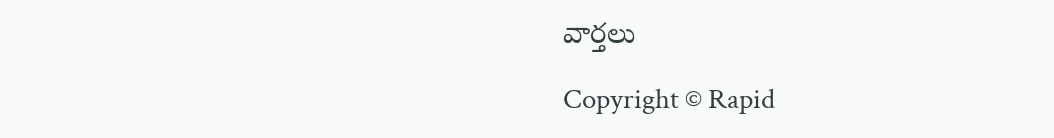వార్తలు

Copyright © Rapid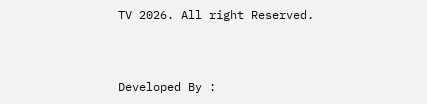TV 2026. All right Reserved.



Developed By :